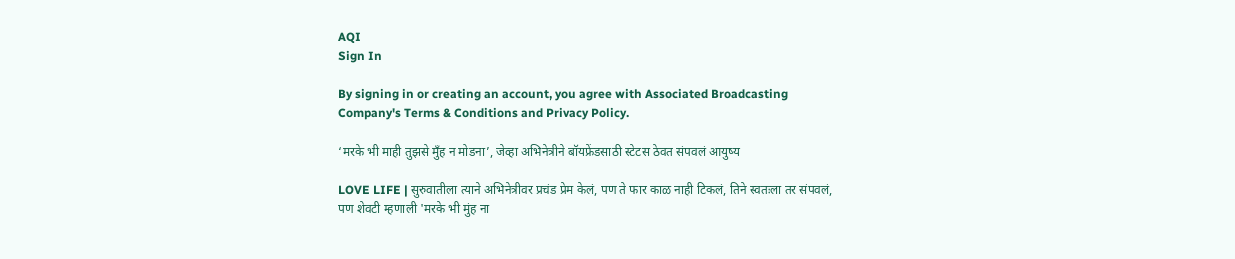AQI
Sign In

By signing in or creating an account, you agree with Associated Broadcasting Company's Terms & Conditions and Privacy Policy.

‘मरके भी माही तुझसे मुँह न मोडना’, जेव्हा अभिनेत्रीने बॉयफ्रेंडसाठी स्टेटस ठेवत संपवलं आयुष्य

LOVE LIFE | सुरुवातीला त्याने अभिनेत्रीवर प्रचंड प्रेम केलं, पण ते फार काळ नाही टिकलं, तिने स्वतःला तर संपवलं, पण शेवटी म्हणाली 'मरके भी मुंह ना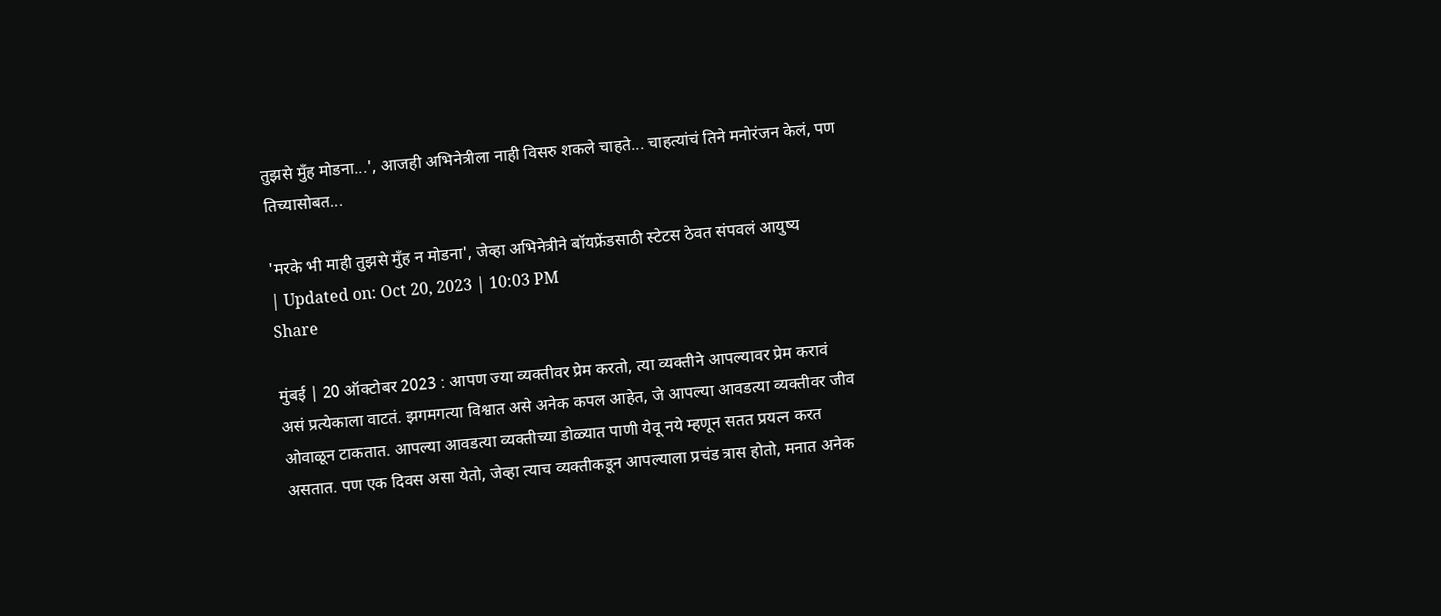तुझसे मुँह मोडना...', आजही अभिनेत्रीला नाही विसरु शकले चाहते... चाहत्यांचं तिने मनोरंजन केलं, पण तिच्यासोबत...

'मरके भी माही तुझसे मुँह न मोडना', जेव्हा अभिनेत्रीने बॉयफ्रेंडसाठी स्टेटस ठेवत संपवलं आयुष्य
| Updated on: Oct 20, 2023 | 10:03 PM
Share

मुंबई | 20 ऑक्टोबर 2023 : आपण ज्या व्यक्तीवर प्रेम करतो, त्या व्यक्तीने आपल्यावर प्रेम करावं असं प्रत्येकाला वाटतं. झगमगत्या विश्वात असे अनेक कपल आहेत, जे आपल्या आवडत्या व्यक्तीवर जीव ओवाळून टाकतात. आपल्या आवडत्या व्यक्तीच्या डोळ्यात पाणी येवू नये म्हणून सतत प्रयत्न करत असतात. पण एक दिवस असा येतो, जेव्हा त्याच व्यक्तीकडून आपल्याला प्रचंड त्रास होतो, मनात अनेक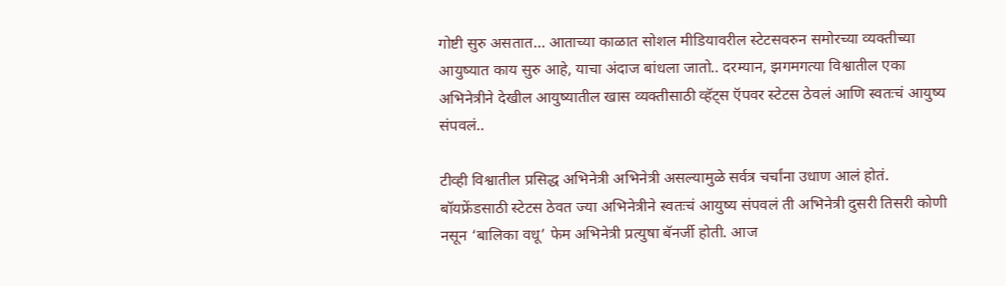गोष्टी सुरु असतात… आताच्या काळात सोशल मीडियावरील स्टेटसवरुन समोरच्या व्यक्तीच्या आयुष्यात काय सुरु आहे, याचा अंदाज बांधला जातो.. दरम्यान, झगमगत्या विश्वातील एका अभिनेत्रीने देखील आयुष्यातील खास व्यक्तीसाठी व्हॅट्स ऍपवर स्टेटस ठेवलं आणि स्वतःचं आयुष्य संपवलं..

टीव्ही विश्वातील प्रसिद्ध अभिनेत्री अभिनेत्री असल्यामुळे सर्वत्र चर्चांना उधाण आलं होतं. बॉयफ्रेंडसाठी स्टेटस ठेवत ज्या अभिनेत्रीने स्वतःचं आयुष्य संपवलं ती अभिनेत्री दुसरी तिसरी कोणी नसून ‘बालिका वधू’ फेम अभिनेत्री प्रत्युषा बॅनर्जी होती. आज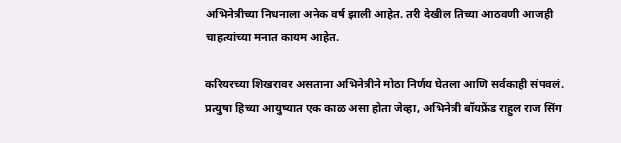अभिनेत्रीच्या निधनाला अनेक वर्ष झाली आहेत. तरी देखील तिच्या आठवणी आजही चाहत्यांच्या मनात कायम आहेत.

करियरच्या शिखरावर असताना अभिनेत्रीने मोठा निर्णय घेतला आणि सर्वकाही संपवलं. प्रत्युषा हिच्या आयुष्यात एक काळ असा होता जेव्हा, अभिनेत्री बॉयफ्रेंड राहुल राज सिंग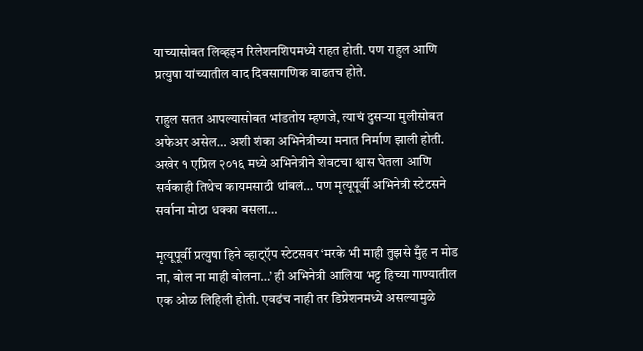याच्यासोबत लिव्हइन रिलेशनशिपमध्ये राहत होती. पण राहुल आणि प्रत्युषा यांच्यातील वाद दिवसागणिक वाढतच होते.

राहुल सतत आपल्यासोबत भांडतोय म्हणजे, त्याचं दुसऱ्या मुलीसोबत अफेअर असेल… अशी शंका अभिनेत्रीच्या मनात निर्माण झाली होती. अखेर १ एप्रिल २०१६ मध्ये अभिनेत्रीने शेवटचा श्वास घेतला आणि सर्वकाही तिथेच कायमसाठी थांबलं… पण मृत्यूपूर्वी अभिनेत्री स्टेटसने सर्वाना मोठा धक्का बसला…

मृत्यूपूर्वी प्रत्युषा हिने व्हाट्ऍप स्टेटसवर ‘मरके भी माही तुझसे मुँह न मोड ना, बोल ना माही बोलना…’ ही अभिनेत्री आलिया भट्ट हिच्या गाण्यातील एक ओळ लिहिली होती. एवढंच नाही तर डिप्रेशनमध्ये असल्यामुळे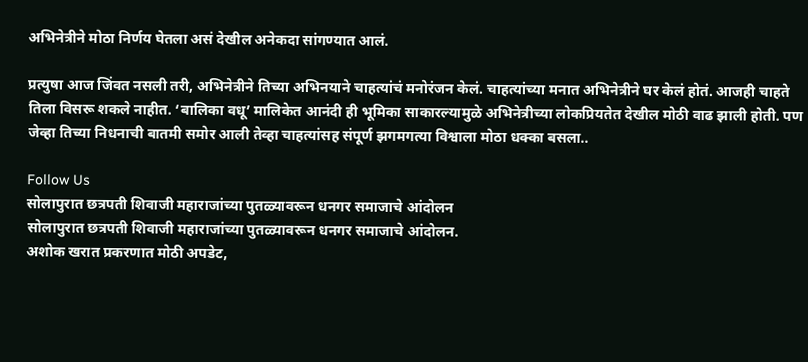अभिनेत्रीने मोठा निर्णय घेतला असं देखील अनेकदा सांगण्यात आलं.

प्रत्युषा आज जिंवत नसली तरी, अभिनेत्रीने तिच्या अभिनयाने चाहत्यांचं मनोरंजन केलं. चाहत्यांच्या मनात अभिनेत्रीने घर केलं होतं. आजही चाहते तिला विसरू शकले नाहीत. ‘बालिका वधू’ मालिकेत आनंदी ही भूमिका साकारल्यामुळे अभिनेत्रीच्या लोकप्रियतेत देखील मोठी वाढ झाली होती. पण जेव्हा तिच्या निधनाची बातमी समोर आली तेव्हा चाहत्यांसह संपूर्ण झगमगत्या विश्वाला मोठा धक्का बसला..

Follow Us
सोलापुरात छत्रपती शिवाजी महाराजांच्या पुतळ्यावरून धनगर समाजाचे आंदोलन
सोलापुरात छत्रपती शिवाजी महाराजांच्या पुतळ्यावरून धनगर समाजाचे आंदोलन.
अशोक खरात प्रकरणात मोठी अपडेट,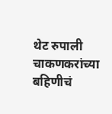थेट रुपाली चाकणकरांच्या बहिणीचं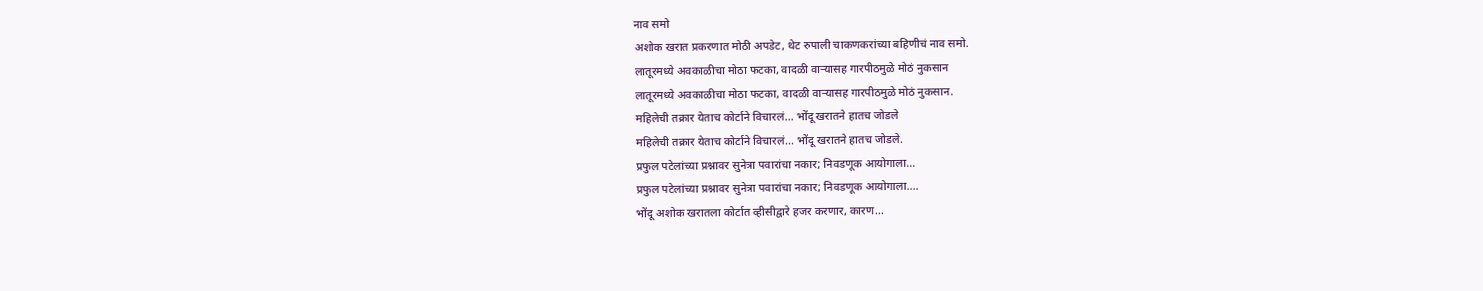नाव समो
अशोक खरात प्रकरणात मोठी अपडेट, थेट रुपाली चाकणकरांच्या बहिणीचं नाव समो.
लातूरमध्ये अवकाळीचा मोठा फटका, वादळी वाऱ्यासह गारपीठमुळे मोठं नुकसान
लातूरमध्ये अवकाळीचा मोठा फटका, वादळी वाऱ्यासह गारपीठमुळे मोठं नुकसान.
महिलेची तक्रार येताच कोर्टाने विचारलं... भोंदू खरातने हातच जोडले
महिलेची तक्रार येताच कोर्टाने विचारलं... भोंदू खरातने हातच जोडले.
प्रफुल पटेलांच्या प्रश्नावर सुनेत्रा पवारांचा नकार; निवडणूक आयोगाला...
प्रफुल पटेलांच्या प्रश्नावर सुनेत्रा पवारांचा नकार; निवडणूक आयोगाला....
भोंदू अशोक खरातला कोर्टात व्हीसीद्वारे हजर करणार, कारण...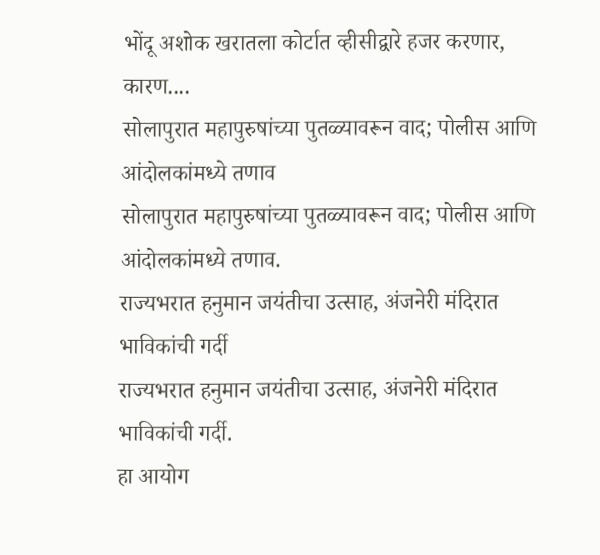भोंदू अशोक खरातला कोर्टात व्हीसीद्वारे हजर करणार, कारण....
सोलापुरात महापुरुषांच्या पुतळ्यावरून वाद; पोलीस आणि आंदोलकांमध्ये तणाव
सोलापुरात महापुरुषांच्या पुतळ्यावरून वाद; पोलीस आणि आंदोलकांमध्ये तणाव.
राज्यभरात हनुमान जयंतीचा उत्साह, अंजनेरी मंदिरात भाविकांची गर्दी
राज्यभरात हनुमान जयंतीचा उत्साह, अंजनेरी मंदिरात भाविकांची गर्दी.
हा आयोग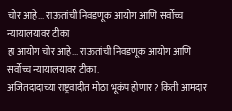चोर आहे... राऊतांची निवडणूक आयोग आणि सर्वोच्च न्यायालयावर टीका
हा आयोग चोर आहे... राऊतांची निवडणूक आयोग आणि सर्वोच्च न्यायालयावर टीका.
अजितदादाच्या राष्ट्रवादीत मोठा भूकंप होणार? किती आमदार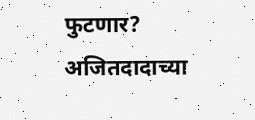फुटणार?
अजितदादाच्या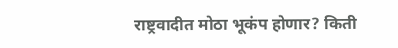राष्ट्रवादीत मोठा भूकंप होणार? किती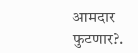आमदार फुटणार?.